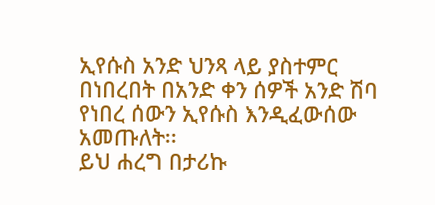ኢየሱስ አንድ ህንጻ ላይ ያስተምር በነበረበት በአንድ ቀን ሰዎች አንድ ሽባ የነበረ ሰውን ኢየሱስ እንዲፈውሰው አመጡለት፡፡
ይህ ሐረግ በታሪኩ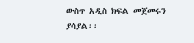ውስጥ አዲስ ክፍል መጀመሩን ያሳያል፡፡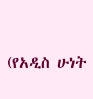(የአዲስ ሁነት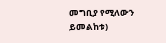መግቢያ የሚለውን ይመልከቱ)